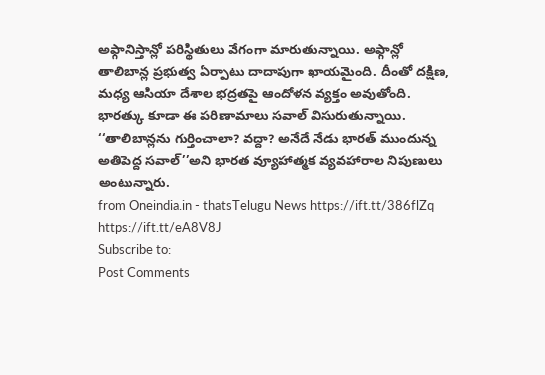అఫ్గానిస్తాన్లో పరిస్థితులు వేగంగా మారుతున్నాయి. అఫ్గాన్లో తాలిబాన్ల ప్రభుత్వ ఏర్పాటు దాదాపుగా ఖాయమైంది. దీంతో దక్షిణ, మధ్య ఆసియా దేశాల భద్రతపై ఆందోళన వ్యక్తం అవుతోంది. భారత్కు కూడా ఈ పరిణామాలు సవాల్ విసురుతున్నాయి. ‘‘తాలిబాన్లను గుర్తించాలా? వద్దా? అనేదే నేడు భారత్ ముందున్న అతిపెద్ద సవాల్’’అని భారత వ్యూహాత్మక వ్యవహారాల నిపుణులు అంటున్నారు.
from Oneindia.in - thatsTelugu News https://ift.tt/386flZq
https://ift.tt/eA8V8J
Subscribe to:
Post Comments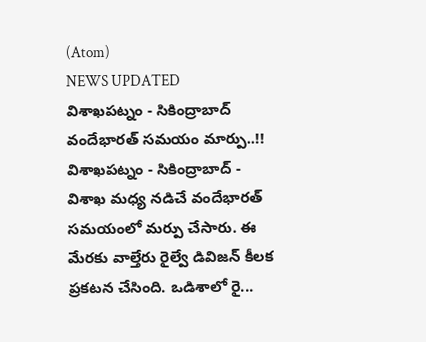(Atom)
NEWS UPDATED
విశాఖపట్నం - సికింద్రాబాద్ వందేభారత్ సమయం మార్పు..!!
విశాఖపట్నం - సికింద్రాబాద్ - విశాఖ మధ్య నడిచే వందేభారత్ సమయంలో మర్పు చేసారు. ఈ మేరకు వాల్తేరు రైల్వే డివిజన్ కీలక ప్రకటన చేసింది. ఒడిశాలో రై...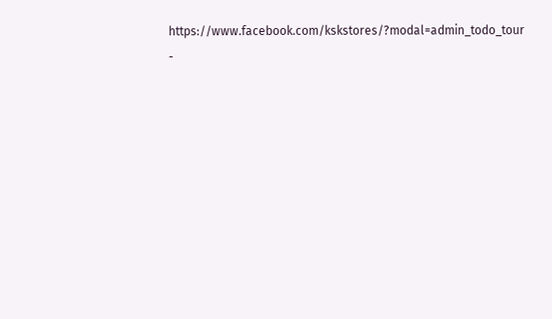https://www.facebook.com/kskstores/?modal=admin_todo_tour
-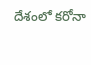దేశంలో కరోనా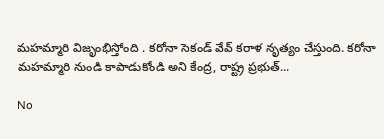మహమ్మారి విజృంభిస్తోంది . కరోనా సెకండ్ వేవ్ కరాళ నృత్యం చేస్తుంది. కరోనా మహమ్మారి నుండి కాపాడుకోండి అని కేంద్ర, రాష్ట్ర ప్రభుత్...

No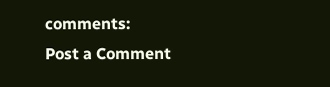comments:
Post a Comment